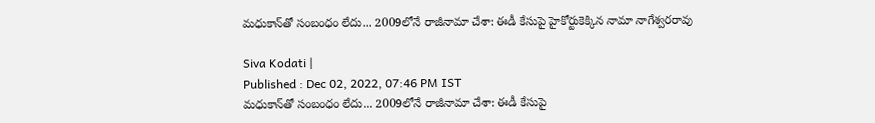మధుకాన్‌తో సంబంధం లేదు... 2009లోనే రాజీనామా చేశా: ఈడీ కేసుపై హైకోర్టుకెక్కిన నామా నాగేశ్వరరావు

Siva Kodati |
Published : Dec 02, 2022, 07:46 PM IST
మధుకాన్‌తో సంబంధం లేదు... 2009లోనే రాజీనామా చేశా: ఈడీ కేసుపై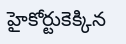హైకోర్టుకెక్కిన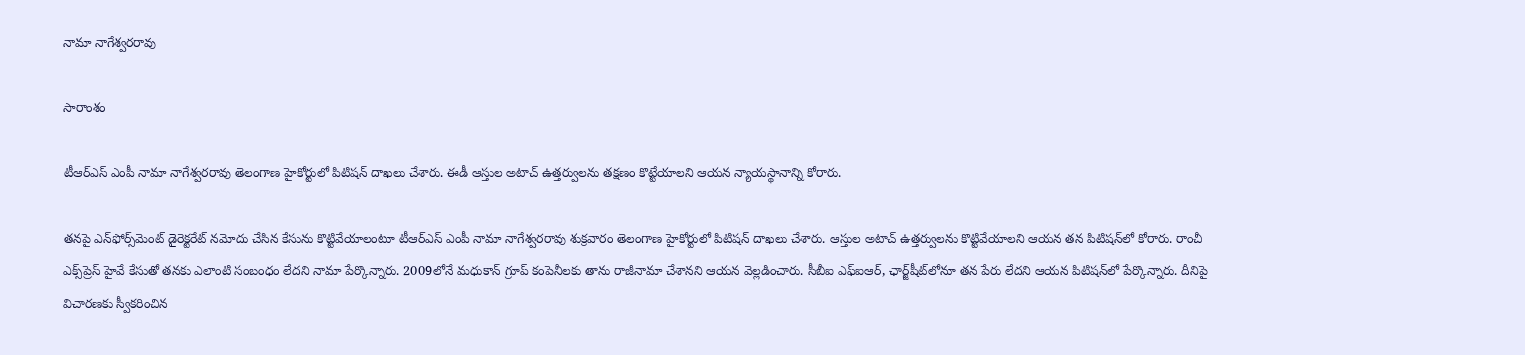నామా నాగేశ్వరరావు

సారాంశం

టీఆర్ఎస్ ఎంపీ నామా నాగేశ్వరరావు తెలంగాణ హైకోర్టులో పిటిషన్ దాఖలు చేశారు. ఈడీ ఆస్తుల అటాచ్ ఉత్తర్వులను తక్షణం కొట్టేయాలని ఆయన న్యాయస్థానాన్ని కోరారు.

తనపై ఎన్‌ఫోర్స్‌మెంట్ డైరెక్టరేట్ నమోదు చేసిన కేసును కొట్టివేయాలంటూ టీఆర్ఎస్ ఎంపీ నామా నాగేశ్వరరావు శుక్రవారం తెలంగాణ హైకోర్టులో పిటిషన్ దాఖలు చేశారు. ఆస్తుల అటాచ్ ఉత్తర్వులను కొట్టివేయాలని ఆయన తన పిటిషన్‌లో కోరారు. రాంచీ ఎక్స్‌ప్రెస్ హైవే కేసుతో తనకు ఎలాంటి సంబంధం లేదని నామా పేర్కొన్నారు. 2009లోనే మధుకాన్ గ్రూప్ కంపెనీలకు తాను రాజీనామా చేశానని ఆయన వెల్లడించారు. సీబీఐ ఎఫ్ఐఆర్, ఛార్జ్‌షీట్‌లోనూ తన పేరు లేదని ఆయన పిటిషన్‌లో పేర్కొన్నారు. దీనిపై విచారణకు స్వీకరించిన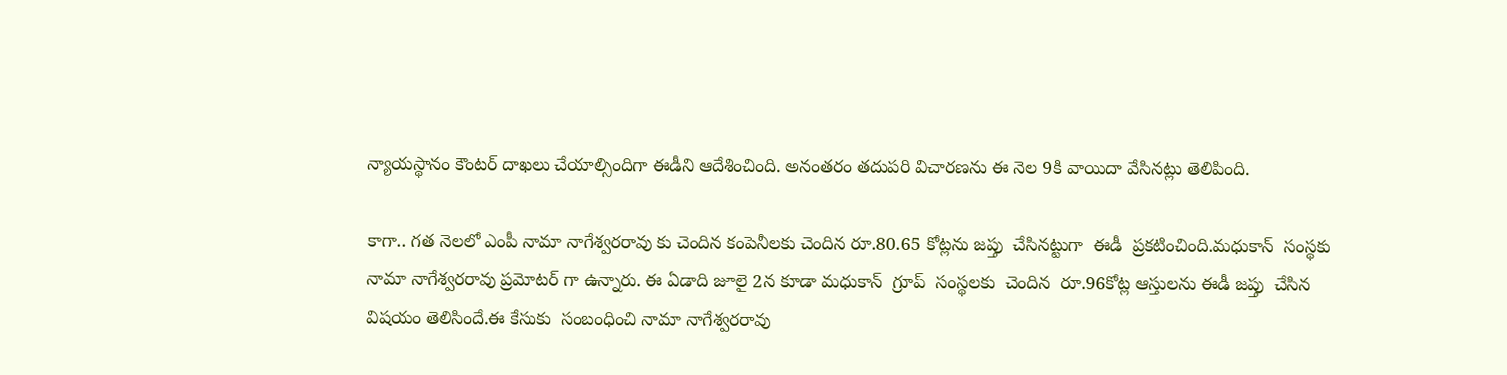న్యాయస్థానం కౌంటర్ దాఖలు చేయాల్సిందిగా ఈడీని ఆదేశించింది. అనంతరం తదుపరి విచారణను ఈ నెల 9కి వాయిదా వేసినట్లు తెలిపింది.

కాగా.. గత నెలలో ఎంపీ నామా నాగేశ్వరరావు కు చెందిన కంపెనీలకు చెందిన రూ.80.65 కోట్లను జప్తు  చేసినట్టుగా  ఈడీ  ప్రకటించింది.మధుకాన్  సంస్థకు  నామా నాగేశ్వరరావు ప్రమోటర్ గా ఉన్నారు. ఈ ఏడాది జూలై 2న కూడా మధుకాన్  గ్రూప్  సంస్థలకు  చెందిన  రూ.96కోట్ల ఆస్తులను ఈడీ జప్తు  చేసిన  విషయం తెలిసిందే.ఈ కేసుకు  సంబంధించి నామా నాగేశ్వరరావు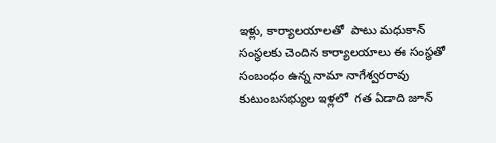ఇళ్లు, కార్యాలయాలతో  పాటు మధుకాన్ సంస్థలకు చెందిన కార్యాలయాలు ఈ సంస్థతో  సంబంధం ఉన్న నామా నాగేశ్వరరావు కుటుంబసభ్యుల ఇళ్లలో  గత ఏడాది జూన్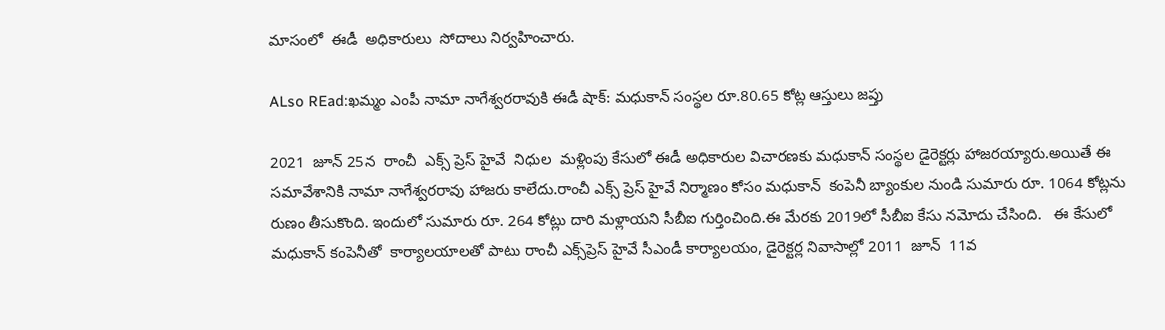మాసంలో  ఈడీ  అధికారులు  సోదాలు నిర్వహించారు.

ALso REad:ఖమ్మం ఎంపీ నామా నాగేశ్వరరావుకి ఈడీ షాక్: మధుకాన్ సంస్థల రూ.80.65 కోట్ల ఆస్తులు జప్తు

2021  జూన్ 25న  రాంచీ  ఎక్స్ ప్రెస్ హైవే  నిధుల  మళ్లింపు కేసులో ఈడీ అధికారుల విచారణకు మధుకాన్ సంస్థల డైరెక్టర్లు హాజరయ్యారు.అయితే ఈ సమావేశానికి నామా నాగేశ్వరరావు హాజరు కాలేదు.రాంచీ ఎక్స్ ప్రెస్ హైవే నిర్మాణం కోసం మధుకాన్  కంపెనీ బ్యాంకుల నుండి సుమారు రూ. 1064 కోట్లను రుణం తీసుకొంది. ఇందులో సుమారు రూ. 264 కోట్లు దారి మళ్లాయని సీబీఐ గుర్తించింది.ఈ మేరకు 2019లో సీబీఐ కేసు నమోదు చేసింది.   ఈ కేసులో మధుకాన్ కంపెనీతో  కార్యాలయాలతో పాటు రాంచీ ఎక్స్‌ప్రెస్ హైవే సీఎండీ కార్యాలయం, డైరెక్టర్ల నివాసాల్లో 2011  జూన్  11వ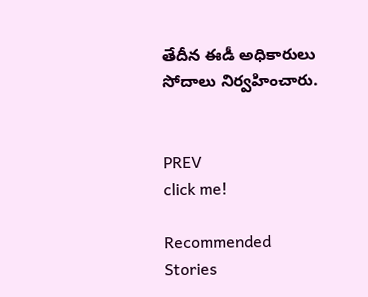తేదీన ఈడీ అధికారులు సోదాలు నిర్వహించారు.


PREV
click me!

Recommended Stories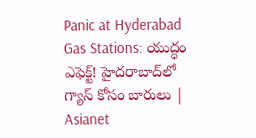Panic at Hyderabad Gas Stations: యుద్ధం ఎఫెక్ట్! హైదరాబాద్‌లో గ్యాస్ కోసం బారులు | Asianet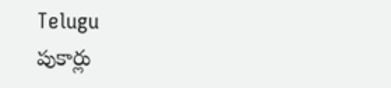Telugu
పుకార్లు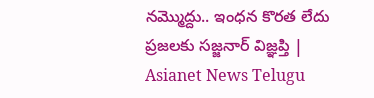నమ్మొద్దు.. ఇంధన కొరత లేదు ప్రజలకు సజ్జనార్ విజ్ఞప్తి | Asianet News Telugu